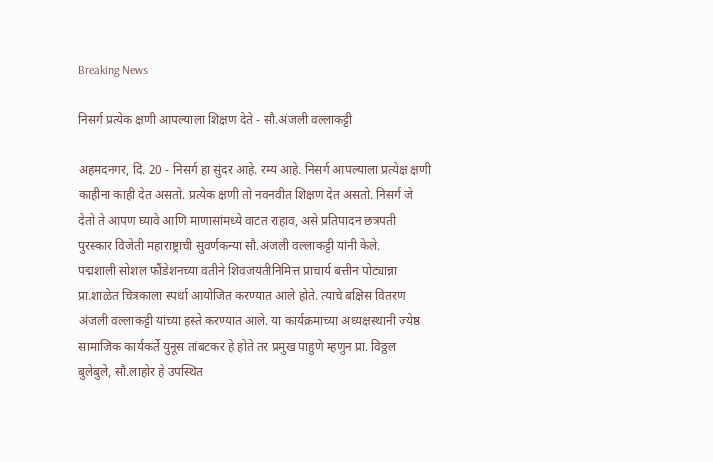Breaking News

निसर्ग प्रत्येक क्षणी आपल्याला शिक्षण देते - सौ.अंजली वल्लाकट्टी

अहमदनगर, दि. 20 - निसर्ग हा सुंदर आहे. रम्य आहे. निसर्ग आपल्याला प्रत्येक्ष क्षणी काहीना काही देत असतो. प्रत्येक क्षणी तो नवनवीत शिक्षण देत असतो. निसर्ग जे देतो ते आपण घ्यावे आणि माणासांमध्ये वाटत राहाव, असे प्रतिपादन छत्रपती पुरस्कार विजेती महाराष्ट्राची सुवर्णकन्या सौ.अंजली वल्लाकट्टी यांनी केले.
पद्मशाली सोशल फौंडेशनच्या वतीने शिवजयंतीनिमित्त प्राचार्य बत्तीन पोट्यान्ना प्रा.शाळेत चित्रकाला स्पर्धा आयोजित करण्यात आले होते. त्याचे बक्षिस वितरण अंजली वल्लाकट्टी यांच्या हस्ते करण्यात आले. या कार्यक्रमाच्या अध्यक्षस्थानी ज्येष्ठ सामाजिक कार्यकर्ते युनूस तांबटकर हे होते तर प्रमुख पाहुणे म्हणुन प्रा. विठ्ठल बुलेबुले, सौ.लाहोर हे उपस्थित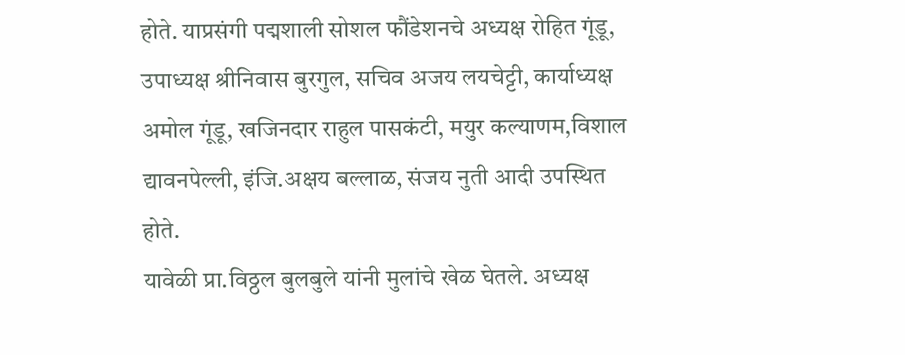होते. याप्रसंगी पद्मशाली सोशल फौंडेशनचे अध्यक्ष रोहित गूंडू, उपाध्यक्ष श्रीनिवास बुरगुल, सचिव अजय लयचेट्टी, कार्याध्यक्ष अमोल गूंडू, खजिनदार राहुल पासकंटी, मयुर कल्याणम,विशाल द्यावनपेल्ली, इंजि.अक्षय बल्लाळ, संजय नुती आदी उपस्थित होते.
यावेळी प्रा.विठ्ठल बुलबुले यांनी मुलांचे खेळ घेतले. अध्यक्ष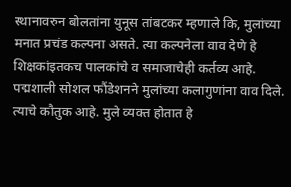स्थानावरुन बोलतांना युनूस तांबटकर म्हणाले कि, मुलांच्या मनात प्रचंड कल्पना असते. त्या कल्पनेला वाव देणे हे शिक्षकांइतकच पालकांचे व समाजाचेही कर्तव्य आहे. पद्मशाली सोशल फौंडेशनने मुलांच्या कलागुणांना वाव दिले. त्याचे कौतुक आहे. मुले व्यक्त होतात हे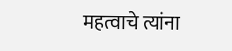महत्वाचे त्यांना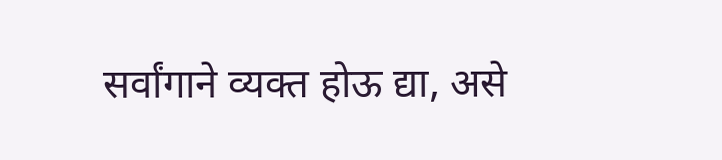सर्वांगाने व्यक्त होऊ द्या, असे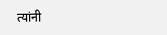त्यांनी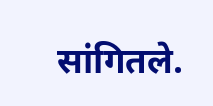सांगितले.